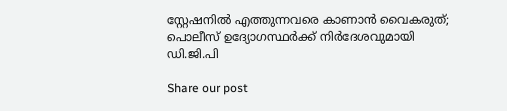സ്റ്റേഷനിൽ എത്തുന്നവരെ കാണാൻ വൈകരുത്; പൊലീസ് ഉദ്യോഗസ്ഥർക്ക് നിർദേശവുമായി ഡി.ജി.പി

Share our post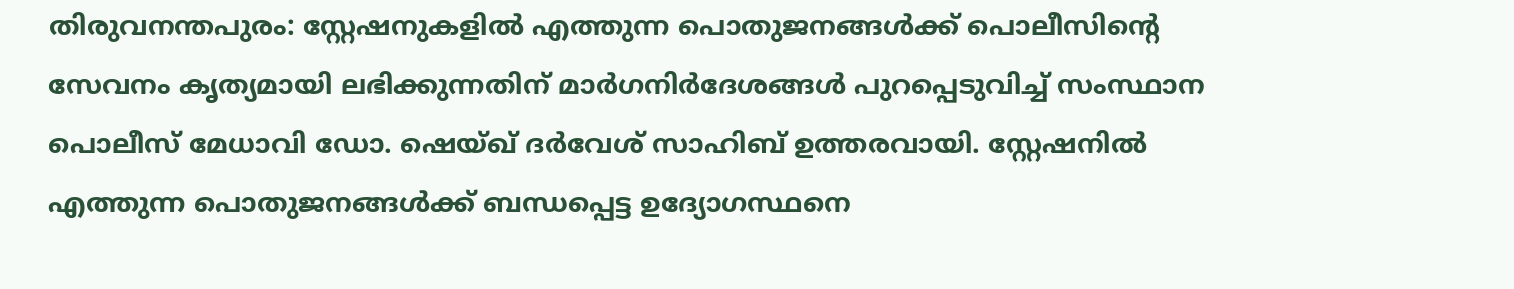തിരുവനന്തപുരം: സ്റ്റേഷനുകളിൽ എത്തുന്ന പൊതുജനങ്ങൾക്ക് പൊലീസിന്‍റെ സേവനം കൃത്യമായി ലഭിക്കുന്നതിന് മാർഗനിർദേശങ്ങൾ പുറപ്പെടുവിച്ച് സംസ്ഥാന പൊലീസ് മേധാവി ഡോ. ഷെയ്ഖ് ദർവേശ് സാഹിബ് ഉത്തരവായി. സ്റ്റേഷനിൽ എത്തുന്ന പൊതുജനങ്ങൾക്ക് ബന്ധപ്പെട്ട ഉദ്യോഗസ്ഥനെ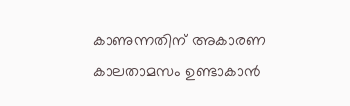കാണുന്നതിന് അകാരണ കാലതാമസം ഉണ്ടാകാൻ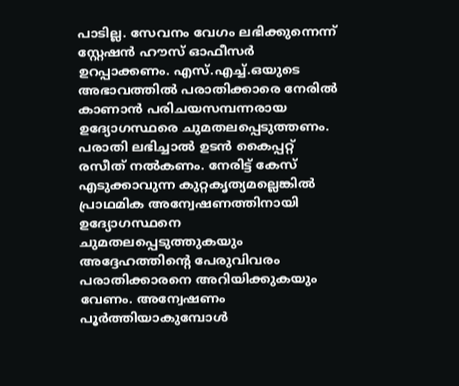പാടില്ല. സേവനം വേഗം ലഭിക്കുന്നെന്ന് സ്റ്റേഷൻ ഹൗസ് ഓഫീസർ ഉറപ്പാക്കണം. എസ്.എച്ച്.ഒയുടെ അഭാവത്തിൽ പരാതിക്കാരെ നേരിൽ കാണാൻ പരിചയസമ്പന്നരായ ഉദ്യോഗസ്ഥരെ ചുമതലപ്പെടുത്തണം.
പരാതി ലഭിച്ചാൽ ഉടൻ കൈപ്പറ്റ് രസീത് നൽകണം. നേരിട്ട് കേസ് എടുക്കാവുന്ന കുറ്റകൃത്യമല്ലെങ്കിൽ പ്രാഥമിക അന്വേഷണത്തിനായി ഉദ്യോഗസ്ഥനെ ചുമതലപ്പെടുത്തുകയും അദ്ദേഹത്തിന്‍റെ പേരുവിവരം പരാതിക്കാരനെ അറിയിക്കുകയും വേണം. അന്വേഷണം പൂർത്തിയാകുമ്പോൾ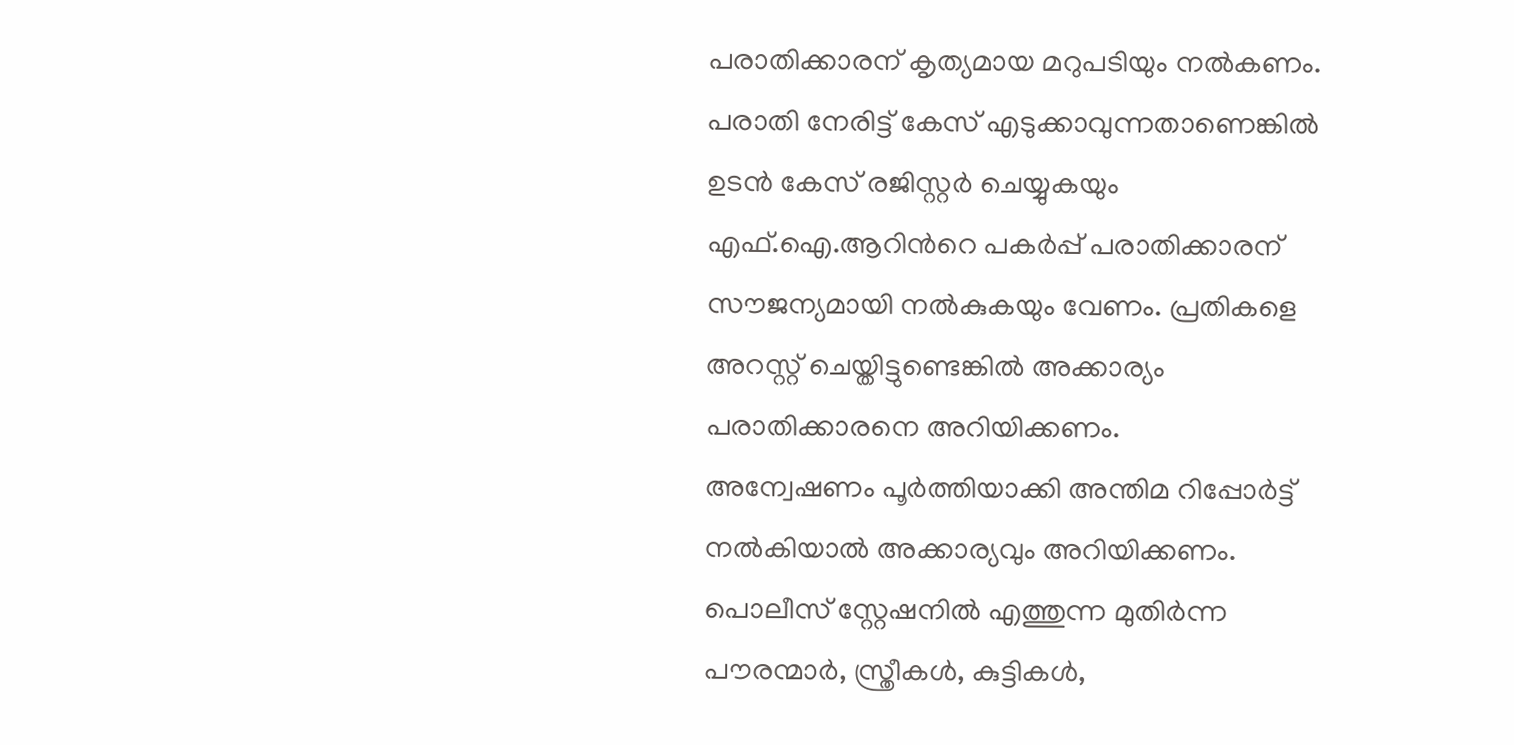പരാതിക്കാരന് കൃത്യമായ മറുപടിയും നൽകണം.
പരാതി നേരിട്ട് കേസ് എടുക്കാവുന്നതാണെങ്കിൽ ഉടൻ കേസ് രജിസ്റ്റർ ചെയ്യുകയും എഫ്.ഐ.ആറിന്‍റെ പകർപ്പ് പരാതിക്കാരന് സൗജന്യമായി നൽകുകയും വേണം. പ്രതികളെ അറസ്റ്റ് ചെയ്തിട്ടുണ്ടെങ്കിൽ അക്കാര്യം പരാതിക്കാരനെ അറിയിക്കണം.
അന്വേഷണം പൂർത്തിയാക്കി അന്തിമ റിപ്പോർട്ട് നൽകിയാൽ അക്കാര്യവും അറിയിക്കണം. പൊലീസ് സ്റ്റേഷനിൽ എത്തുന്ന മുതിർന്ന പൗരന്മാർ, സ്ത്രീകൾ, കുട്ടികൾ,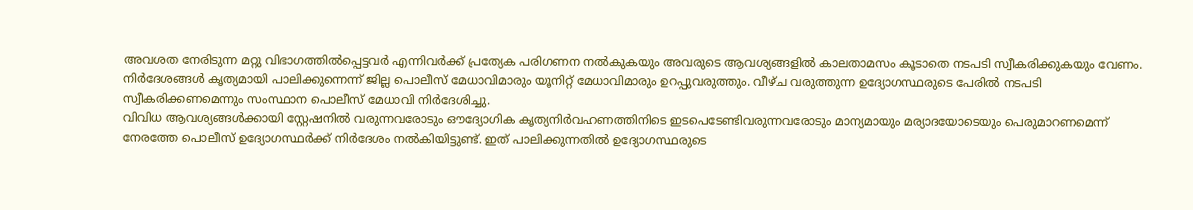അവശത നേരിടുന്ന മറ്റു വിഭാഗത്തിൽപ്പെട്ടവർ എന്നിവർക്ക് പ്രത്യേക പരിഗണന നൽകുകയും അവരുടെ ആവശ്യങ്ങളിൽ കാലതാമസം കൂടാതെ നടപടി സ്വീകരിക്കുകയും വേണം.
നിർദേശങ്ങൾ കൃത്യമായി പാലിക്കുന്നെന്ന് ജില്ല പൊലീസ് മേധാവിമാരും യൂനിറ്റ് മേധാവിമാരും ഉറപ്പുവരുത്തും. വീഴ്ച വരുത്തുന്ന ഉദ്യോഗസ്ഥരുടെ പേരിൽ നടപടി സ്വീകരിക്കണമെന്നും സംസ്ഥാന പൊലീസ് മേധാവി നിർദേശിച്ചു.
വിവിധ ആവശ്യങ്ങൾക്കായി സ്റ്റേഷനിൽ വരുന്നവരോടും ഔദ്യോഗിക കൃത്യനിർവഹണത്തിനിടെ ഇടപെടേണ്ടിവരുന്നവരോടും മാന്യമായും മര്യാദയോടെയും പെരുമാറണമെന്ന് നേരത്തേ പൊലീസ് ഉദ്യോഗസ്ഥർക്ക് നിർദേശം നൽകിയിട്ടുണ്ട്. ഇത് പാലിക്കുന്നതിൽ ഉദ്യോഗസ്ഥരുടെ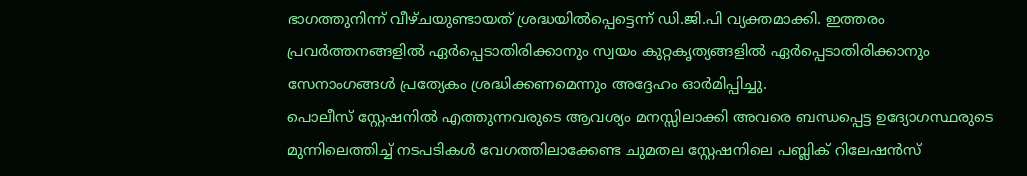ഭാഗത്തുനിന്ന് വീഴ്ചയുണ്ടായത് ശ്രദ്ധയിൽപ്പെട്ടെന്ന് ഡി.ജി.പി വ്യക്തമാക്കി. ഇത്തരം പ്രവർത്തനങ്ങളിൽ ഏർപ്പെടാതിരിക്കാനും സ്വയം കുറ്റകൃത്യങ്ങളിൽ ഏർപ്പെടാതിരിക്കാനും സേനാംഗങ്ങൾ പ്രത്യേകം ശ്രദ്ധിക്കണമെന്നും അദ്ദേഹം ഓർമിപ്പിച്ചു.
പൊലീസ് സ്റ്റേഷനിൽ എത്തുന്നവരുടെ ആവശ്യം മനസ്സിലാക്കി അവരെ ബന്ധപ്പെട്ട ഉദ്യോഗസ്ഥരുടെ മുന്നിലെത്തിച്ച് നടപടികൾ വേഗത്തിലാക്കേണ്ട ചുമതല സ്റ്റേഷനിലെ പബ്ലിക് റിലേഷൻസ്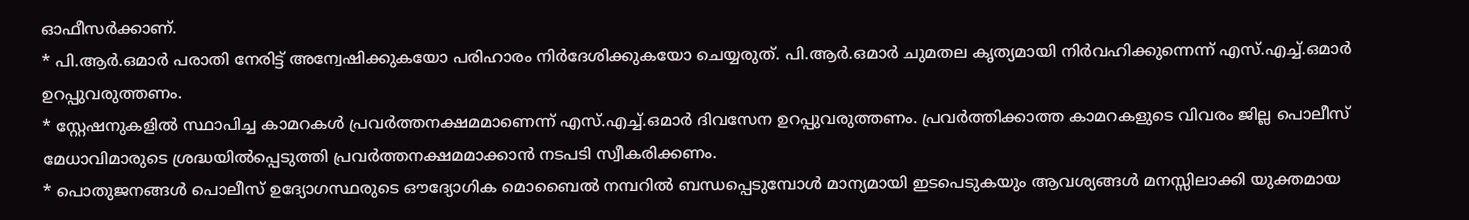ഓഫീസർക്കാണ്.
* പി.ആർ.ഒമാർ പരാതി നേരിട്ട് അന്വേഷിക്കുകയോ പരിഹാരം നിർദേശിക്കുകയോ ചെയ്യരുത്. പി.ആർ.ഒമാർ ചുമതല കൃത്യമായി നിർവഹിക്കുന്നെന്ന് എസ്.എച്ച്.ഒമാർ ഉറപ്പുവരുത്തണം.
* സ്റ്റേഷനുകളിൽ സ്ഥാപിച്ച കാമറകൾ പ്രവർത്തനക്ഷമമാണെന്ന് എസ്.എച്ച്.ഒമാർ ദിവസേന ഉറപ്പുവരുത്തണം. പ്രവർത്തിക്കാത്ത കാമറകളുടെ വിവരം ജില്ല പൊലീസ് മേധാവിമാരുടെ ശ്രദ്ധയിൽപ്പെടുത്തി പ്രവർത്തനക്ഷമമാക്കാൻ നടപടി സ്വീകരിക്കണം.
* പൊതുജനങ്ങൾ പൊലീസ് ഉദ്യോഗസ്ഥരുടെ ഔദ്യോഗിക മൊബൈൽ നമ്പറിൽ ബന്ധപ്പെടുമ്പോൾ മാന്യമായി ഇടപെടുകയും ആവശ്യങ്ങൾ മനസ്സിലാക്കി യുക്തമായ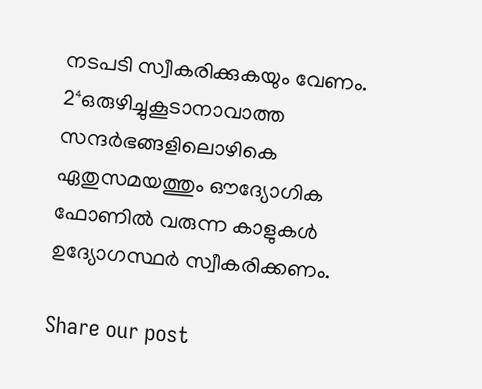നടപടി സ്വീകരിക്കുകയും വേണം.
2⁴ഒരുഴിച്ചുകൂടാനാവാത്ത സന്ദർഭങ്ങളിലൊഴികെ ഏതുസമയത്തും ഔദ്യോഗിക ഫോണിൽ വരുന്ന കാളുകൾ ഉദ്യോഗസ്ഥർ സ്വീകരിക്കണം.

Share our post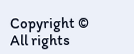Copyright © All rights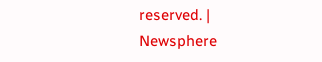reserved. | Newsphere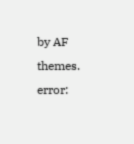by AF themes.
error: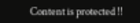Content is protected !!